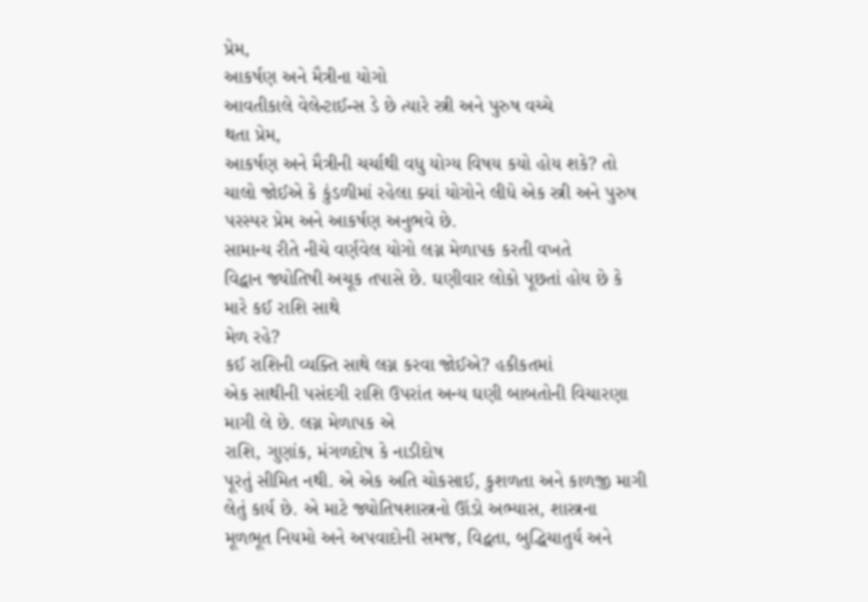પ્રેમ,
આકર્ષણ અને મૈત્રીના યોગો
આવતીકાલે વેલેન્ટાઈન્સ ડે છે ત્યારે સ્ત્રી અને પુરુષ વચ્ચે
થતા પ્રેમ,
આકર્ષણ અને મૈત્રીની ચર્ચાથી વધુ યોગ્ય વિષય કયો હોય શકે? તો ચાલો જોઈએ કે કુંડળીમાં રહેલા ક્યાં યોગોને લીધે એક સ્ત્રી અને પુરુષ
પરસ્પર પ્રેમ અને આકર્ષણ અનુભવે છે.
સામાન્ય રીતે નીચે વર્ણવેલ યોગો લગ્ન મેળાપક કરતી વખતે
વિદ્વાન જ્યોતિષી અચૂક તપાસે છે. ઘણીવાર લોકો પૂછતાં હોય છે કે મારે કઈ રાશિ સાથે
મેળ રહે?
કઈ રાશિની વ્યક્તિ સાથે લગ્ન કરવા જોઈએ? હકીકતમાં
એક સાથીની પસંદગી રાશિ ઉપરાંત અન્ય ઘણી બાબતોની વિચારણા માગી લે છે. લગ્ન મેળાપક એ
રાશિ, ગુણાંક, મંગળદોષ કે નાડીદોષ
પૂરતું સીમિત નથી. એ એક અતિ ચોકસાઈ, કુશળતા અને કાળજી માગી
લેતું કાર્ય છે. એ માટે જ્યોતિષશાસ્ત્રનો ઊંડો અભ્યાસ, શાસ્ત્રના
મૂળભૂત નિયમો અને અપવાદોની સમજ, વિદ્વતા, બુદ્ધિચાતુર્ય અને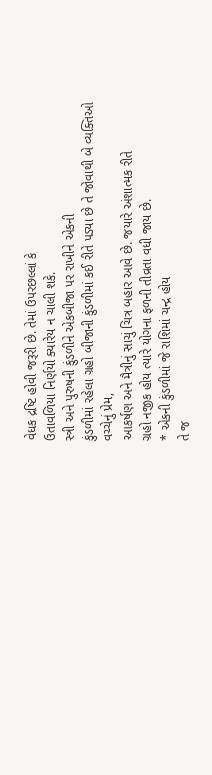વેધક દ્રષ્ટિ હોવી જરૂરી છે. તેમાં ઉપરછલ્લાં કે
ઉતાવળિયા નિર્ણયો ક્યારેય ન ચાલી શકે.
સ્ત્રી અને પુરુષની કુંડળીને એકબીજા પર રાખીને એકની
કુંડળીમાં રહેલા ગ્રહો બીજાની કુંડળીમાં કઈ રીતે પડ્યા છે તે જોવાથી બે વ્યક્તિઓ
વચ્ચેનું પ્રેમ,
આકર્ષણ અને મૈત્રીનું સાચું ચિત્ર બહાર આવે છે. જયારે અંશાત્મક રીતે
ગ્રહો નજીક હોય ત્યારે યોગના ફળની તીવ્રતા વધી જાય છે.
* એકની કુંડળીમાં જે રાશિમાં ચન્દ્ર હોય
તે જ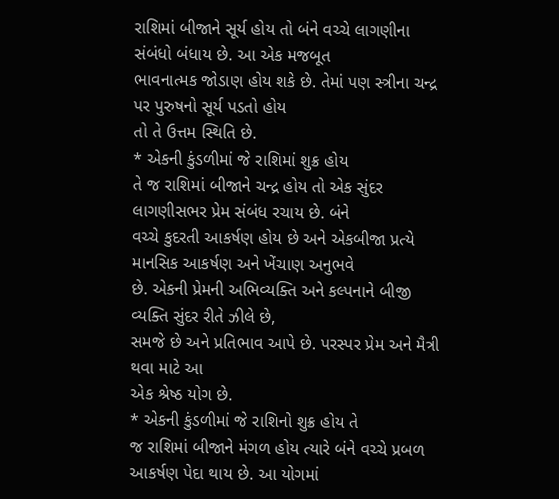રાશિમાં બીજાને સૂર્ય હોય તો બંને વચ્ચે લાગણીના સંબંધો બંધાય છે. આ એક મજબૂત
ભાવનાત્મક જોડાણ હોય શકે છે. તેમાં પણ સ્ત્રીના ચન્દ્ર પર પુરુષનો સૂર્ય પડતો હોય
તો તે ઉત્તમ સ્થિતિ છે.
* એકની કુંડળીમાં જે રાશિમાં શુક્ર હોય
તે જ રાશિમાં બીજાને ચન્દ્ર હોય તો એક સુંદર લાગણીસભર પ્રેમ સંબંધ રચાય છે. બંને
વચ્ચે કુદરતી આકર્ષણ હોય છે અને એકબીજા પ્રત્યે માનસિક આકર્ષણ અને ખેંચાણ અનુભવે
છે. એકની પ્રેમની અભિવ્યક્તિ અને કલ્પનાને બીજી વ્યક્તિ સુંદર રીતે ઝીલે છે,
સમજે છે અને પ્રતિભાવ આપે છે. પરસ્પર પ્રેમ અને મૈત્રી થવા માટે આ
એક શ્રેષ્ઠ યોગ છે.
* એકની કુંડળીમાં જે રાશિનો શુક્ર હોય તે
જ રાશિમાં બીજાને મંગળ હોય ત્યારે બંને વચ્ચે પ્રબળ આકર્ષણ પેદા થાય છે. આ યોગમાં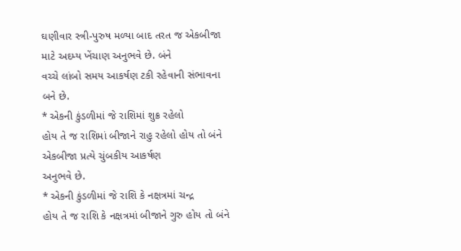ઘણીવાર સ્ત્રી-પુરુષ મળ્યા બાદ તરત જ એકબીજા માટે અદમ્ય ખેંચાણ અનુભવે છે. બંને
વચ્ચે લાંબો સમય આકર્ષણ ટકી રહેવાની સંભાવના બને છે.
* એકની કુંડળીમાં જે રાશિમાં શુક્ર રહેલો
હોય તે જ રાશિમાં બીજાને રાહુ રહેલો હોય તો બંને એકબીજા પ્રત્યે ચુંબકીય આકર્ષણ
અનુભવે છે.
* એકની કુંડળીમાં જે રાશિ કે નક્ષત્રમાં ચન્દ્ર
હોય તે જ રાશિ કે નક્ષત્રમાં બીજાને ગુરુ હોય તો બંને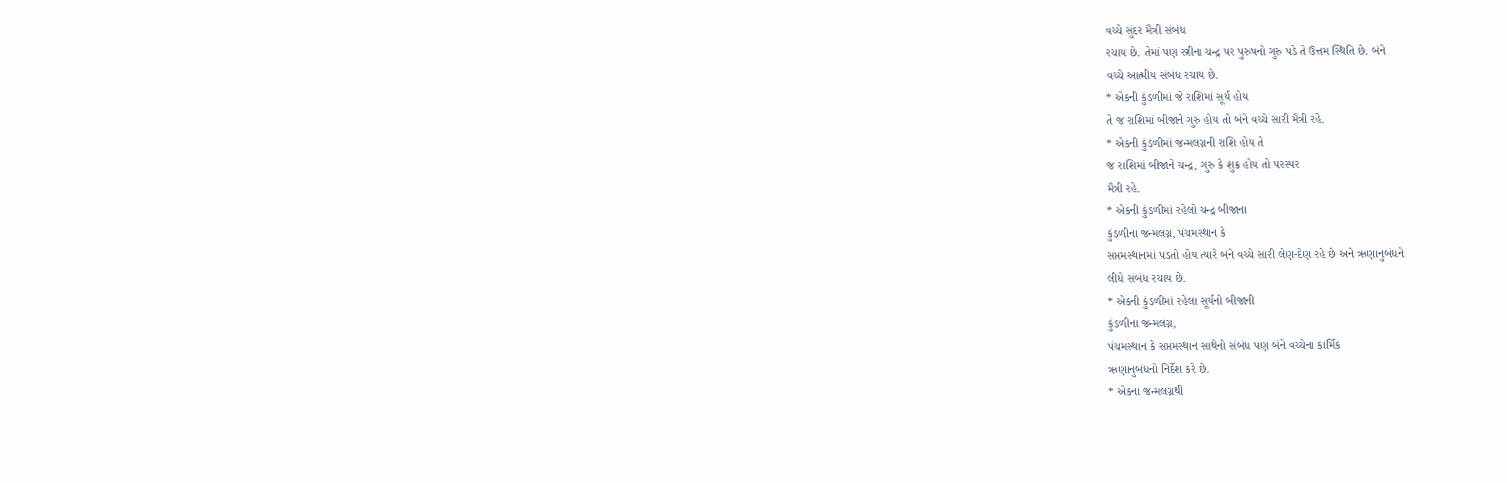વચ્ચે સુંદર મૈત્રી સંબંધ
રચાય છે. તેમાં પણ સ્ત્રીના ચન્દ્ર પર પુરુષનો ગુરુ પડે તે ઉત્તમ સ્થિતિ છે. બંને
વચ્ચે આત્મીય સંબંધ રચાય છે.
* એકની કુંડળીમાં જે રાશિમાં સૂર્ય હોય
તે જ રાશિમાં બીજાને ગુરુ હોય તો બંને વચ્ચે સારી મૈત્રી રહે.
* એકની કુંડળીમાં જન્મલગ્નની રાશિ હોય તે
જ રાશિમાં બીજાને ચન્દ્ર, ગુરુ કે શુક્ર હોય તો પરસ્પર
મૈત્રી રહે.
* એકની કુંડળીમાં રહેલો ચન્દ્ર બીજાના
કુંડળીના જન્મલગ્ન, પંચમસ્થાન કે
સપ્તમસ્થાનમાં પડતો હોય ત્યારે બંને વચ્ચે સારી લેણ-દેણ રહે છે અને ઋણાનુબંધને
લીધે સંબંધ રચાય છે.
* એકની કુંડળીમાં રહેલા સૂર્યનો બીજાની
કુંડળીના જન્મલગ્ન,
પંચમસ્થાન કે સપ્તમસ્થાન સાથેનો સંબંધ પણ બંને વચ્ચેના કાર્મિક
ઋણાનુબંધનો નિર્દેશ કરે છે.
* એકના જન્મલગ્નથી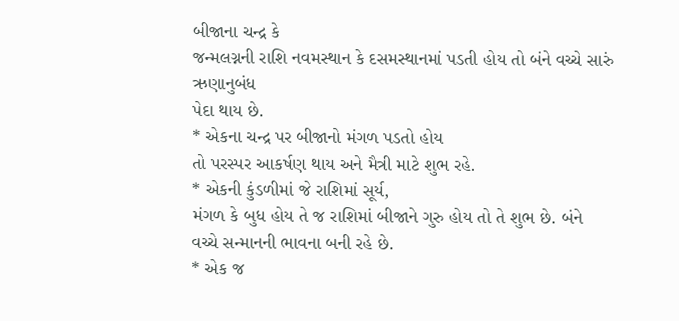બીજાના ચન્દ્ર કે
જન્મલગ્નની રાશિ નવમસ્થાન કે દસમસ્થાનમાં પડતી હોય તો બંને વચ્ચે સારું ઋણાનુબંધ
પેદા થાય છે.
* એકના ચન્દ્ર પર બીજાનો મંગળ પડતો હોય
તો પરસ્પર આકર્ષણ થાય અને મૈત્રી માટે શુભ રહે.
* એકની કુંડળીમાં જે રાશિમાં સૂર્ય,
મંગળ કે બુધ હોય તે જ રાશિમાં બીજાને ગુરુ હોય તો તે શુભ છે. બંને
વચ્ચે સન્માનની ભાવના બની રહે છે.
* એક જ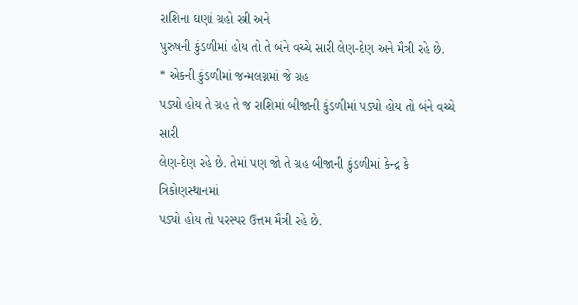રાશિના ઘણાં ગ્રહો સ્ત્રી અને
પુરુષની કુંડળીમાં હોય તો તે બંને વચ્ચે સારી લેણ-દેણ અને મૈત્રી રહે છે.
* એકની કુંડળીમાં જન્મલગ્નમાં જે ગ્રહ
પડ્યો હોય તે ગ્રહ તે જ રાશિમાં બીજાની કુંડળીમાં પડ્યો હોય તો બંને વચ્ચે સારી
લેણ-દેણ રહે છે. તેમાં પણ જો તે ગ્રહ બીજાની કુંડળીમાં કેન્દ્ર કે ત્રિકોણસ્થાનમાં
પડ્યો હોય તો પરસ્પર ઉત્તમ મૈત્રી રહે છે.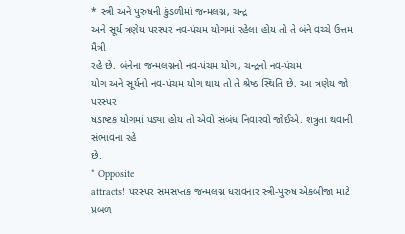* સ્ત્રી અને પુરુષની કુંડળીમાં જન્મલગ્ન, ચન્દ્ર
અને સૂર્ય ત્રણેય પરસ્પર નવ-પંચમ યોગમાં રહેલા હોય તો તે બંને વચ્ચે ઉત્તમ મૈત્રી
રહે છે. બંનેના જન્મલગ્નનો નવ-પંચમ યોગ, ચન્દ્રનો નવ-પંચમ
યોગ અને સૂર્યનો નવ-પંચમ યોગ થાય તો તે શ્રેષ્ઠ સ્થિતિ છે. આ ત્રણેય જો પરસ્પર
ષડાષ્ટક યોગમાં પડ્યા હોય તો એવો સંબંધ નિવારવો જોઈએ. શત્રુતા થવાની સંભાવના રહે
છે.
* Opposite
attracts! પરસ્પર સમસપ્તક જન્મલગ્ન ધરાવનાર સ્ત્રી-પુરુષ એકબીજા માટે પ્રબળ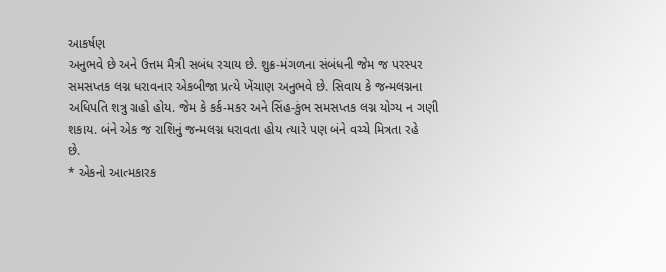આકર્ષણ
અનુભવે છે અને ઉત્તમ મૈત્રી સબંધ રચાય છે. શુક્ર-મંગળના સંબંધની જેમ જ પરસ્પર
સમસપ્તક લગ્ન ધરાવનાર એકબીજા પ્રત્યે ખેંચાણ અનુભવે છે. સિવાય કે જન્મલગ્નના
અધિપતિ શત્રુ ગ્રહો હોય. જેમ કે કર્ક-મકર અને સિંહ-કુંભ સમસપ્તક લગ્ન યોગ્ય ન ગણી
શકાય. બંને એક જ રાશિનું જન્મલગ્ન ધરાવતા હોય ત્યારે પણ બંને વચ્ચે મિત્રતા રહે
છે.
* એકનો આત્મકારક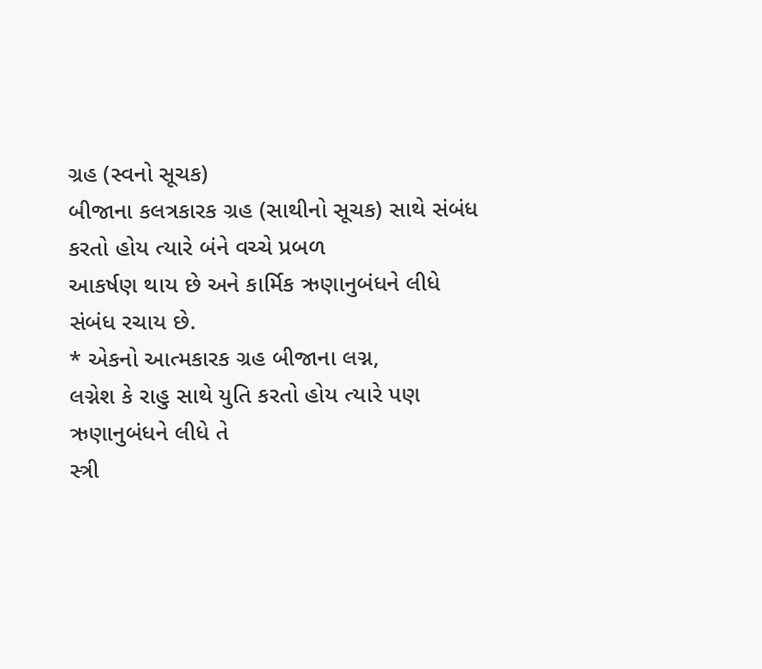ગ્રહ (સ્વનો સૂચક)
બીજાના કલત્રકારક ગ્રહ (સાથીનો સૂચક) સાથે સંબંધ કરતો હોય ત્યારે બંને વચ્ચે પ્રબળ
આકર્ષણ થાય છે અને કાર્મિક ઋણાનુબંધને લીધે સંબંધ રચાય છે.
* એકનો આત્મકારક ગ્રહ બીજાના લગ્ન,
લગ્નેશ કે રાહુ સાથે યુતિ કરતો હોય ત્યારે પણ ઋણાનુબંધને લીધે તે
સ્ત્રી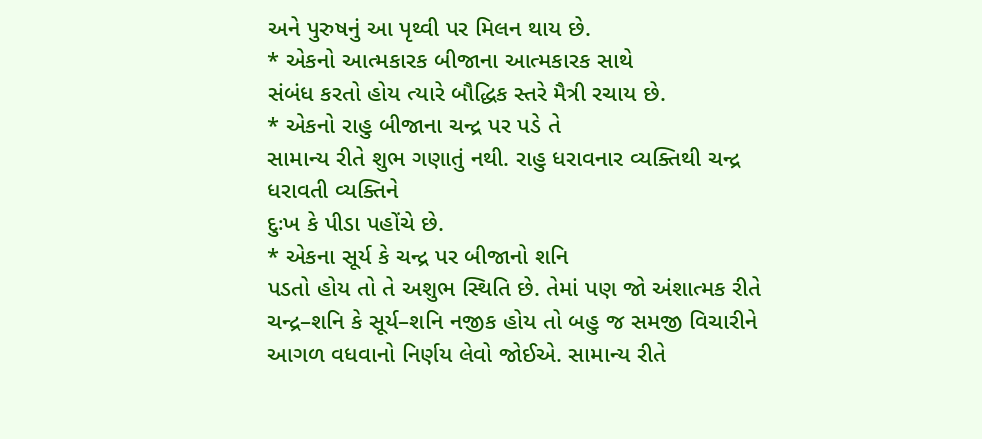અને પુરુષનું આ પૃથ્વી પર મિલન થાય છે.
* એકનો આત્મકારક બીજાના આત્મકારક સાથે
સંબંધ કરતો હોય ત્યારે બૌદ્ધિક સ્તરે મૈત્રી રચાય છે.
* એકનો રાહુ બીજાના ચન્દ્ર પર પડે તે
સામાન્ય રીતે શુભ ગણાતું નથી. રાહુ ધરાવનાર વ્યક્તિથી ચન્દ્ર ધરાવતી વ્યક્તિને
દુઃખ કે પીડા પહોંચે છે.
* એકના સૂર્ય કે ચન્દ્ર પર બીજાનો શનિ
પડતો હોય તો તે અશુભ સ્થિતિ છે. તેમાં પણ જો અંશાત્મક રીતે ચન્દ્ર–શનિ કે સૂર્ય–શનિ નજીક હોય તો બહુ જ સમજી વિચારીને
આગળ વધવાનો નિર્ણય લેવો જોઈએ. સામાન્ય રીતે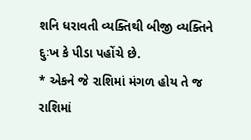શનિ ધરાવતી વ્યક્તિથી બીજી વ્યક્તિને
દુઃખ કે પીડા પહોંચે છે.
* એકને જે રાશિમાં મંગળ હોય તે જ રાશિમાં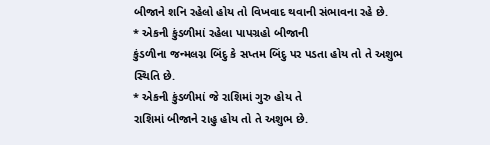બીજાને શનિ રહેલો હોય તો વિખવાદ થવાની સંભાવના રહે છે.
* એકની કુંડળીમાં રહેલા પાપગ્રહો બીજાની
કુંડળીના જન્મલગ્ન બિંદુ કે સપ્તમ બિંદુ પર પડતા હોય તો તે અશુભ સ્થિતિ છે.
* એકની કુંડળીમાં જે રાશિમાં ગુરુ હોય તે
રાશિમાં બીજાને રાહુ હોય તો તે અશુભ છે.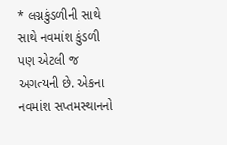* લગ્નકુંડળીની સાથે સાથે નવમાંશ કુંડળી
પણ એટલી જ અગત્યની છે. એકના નવમાંશ સપ્તમસ્થાનનો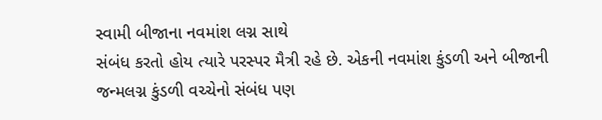સ્વામી બીજાના નવમાંશ લગ્ન સાથે
સંબંધ કરતો હોય ત્યારે પરસ્પર મૈત્રી રહે છે. એકની નવમાંશ કુંડળી અને બીજાની
જન્મલગ્ન કુંડળી વચ્ચેનો સંબંધ પણ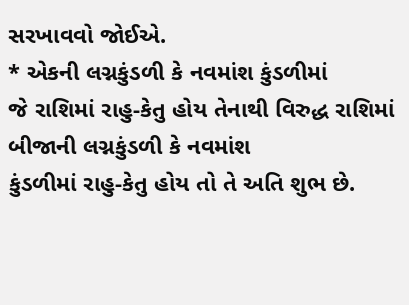સરખાવવો જોઈએ.
* એકની લગ્નકુંડળી કે નવમાંશ કુંડળીમાં
જે રાશિમાં રાહુ-કેતુ હોય તેનાથી વિરુદ્ધ રાશિમાં બીજાની લગ્નકુંડળી કે નવમાંશ
કુંડળીમાં રાહુ-કેતુ હોય તો તે અતિ શુભ છે.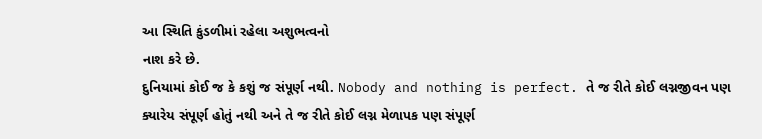આ સ્થિતિ કુંડળીમાં રહેલા અશુભત્વનો
નાશ કરે છે.
દુનિયામાં કોઈ જ કે કશું જ સંપૂર્ણ નથી. Nobody and nothing is perfect. તે જ રીતે કોઈ લગ્નજીવન પણ
ક્યારેય સંપૂર્ણ હોતું નથી અને તે જ રીતે કોઈ લગ્ન મેળાપક પણ સંપૂર્ણ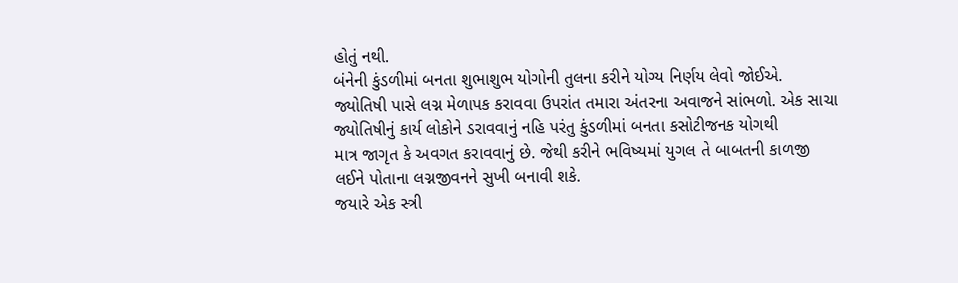હોતું નથી.
બંનેની કુંડળીમાં બનતા શુભાશુભ યોગોની તુલના કરીને યોગ્ય નિર્ણય લેવો જોઈએ.
જ્યોતિષી પાસે લગ્ન મેળાપક કરાવવા ઉપરાંત તમારા અંતરના અવાજને સાંભળો. એક સાચા
જ્યોતિષીનું કાર્ય લોકોને ડરાવવાનું નહિ પરંતુ કુંડળીમાં બનતા કસોટીજનક યોગથી
માત્ર જાગૃત કે અવગત કરાવવાનું છે. જેથી કરીને ભવિષ્યમાં યુગલ તે બાબતની કાળજી
લઈને પોતાના લગ્નજીવનને સુખી બનાવી શકે.
જયારે એક સ્ત્રી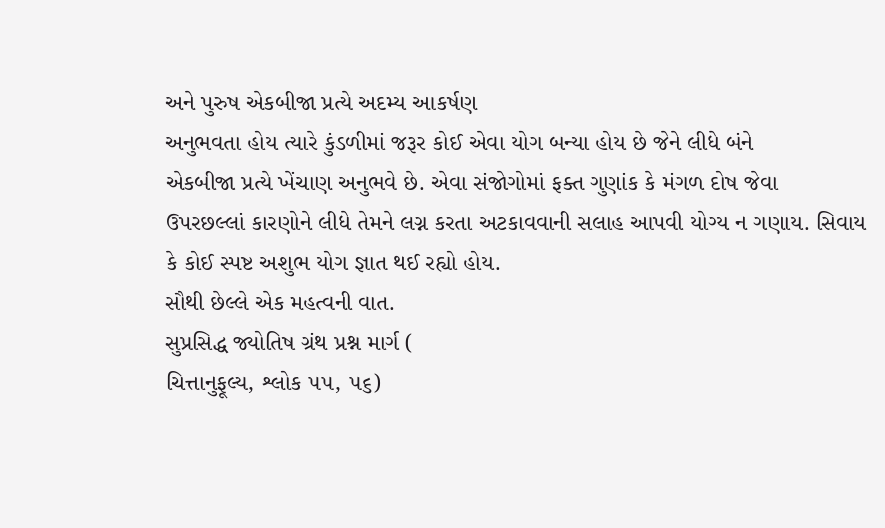અને પુરુષ એકબીજા પ્રત્યે અદમ્ય આકર્ષણ
અનુભવતા હોય ત્યારે કુંડળીમાં જરૂર કોઈ એવા યોગ બન્યા હોય છે જેને લીધે બંને
એકબીજા પ્રત્યે ખેંચાણ અનુભવે છે. એવા સંજોગોમાં ફક્ત ગુણાંક કે મંગળ દોષ જેવા
ઉપરછલ્લાં કારણોને લીધે તેમને લગ્ન કરતા અટકાવવાની સલાહ આપવી યોગ્ય ન ગણાય. સિવાય
કે કોઈ સ્પષ્ટ અશુભ યોગ જ્ઞાત થઈ રહ્યો હોય.
સૌથી છેલ્લે એક મહત્વની વાત.
સુપ્રસિદ્ધ જ્યોતિષ ગ્રંથ પ્રશ્ન માર્ગ (
ચિત્તાનુફૂલ્ય, શ્લોક ૫૫, ૫૬)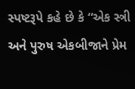સ્પષ્ટરૂપે કહે છે કે “એક સ્ત્રી અને પુરુષ એકબીજાને પ્રેમ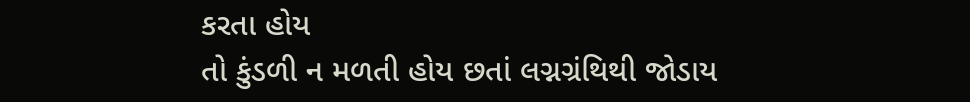કરતા હોય
તો કુંડળી ન મળતી હોય છતાં લગ્નગ્રંથિથી જોડાય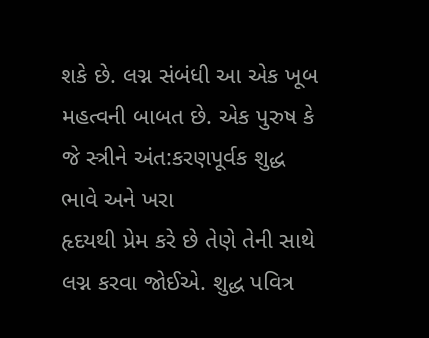શકે છે. લગ્ન સંબંધી આ એક ખૂબ
મહત્વની બાબત છે. એક પુરુષ કે જે સ્ત્રીને અંત:કરણપૂર્વક શુદ્ધ ભાવે અને ખરા
હૃદયથી પ્રેમ કરે છે તેણે તેની સાથે લગ્ન કરવા જોઈએ. શુદ્ધ પવિત્ર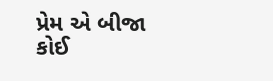પ્રેમ એ બીજા
કોઈ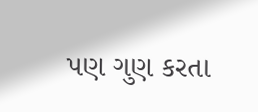પણ ગુણ કરતા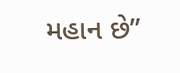મહાન છે”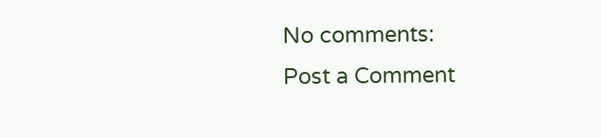No comments:
Post a Comment